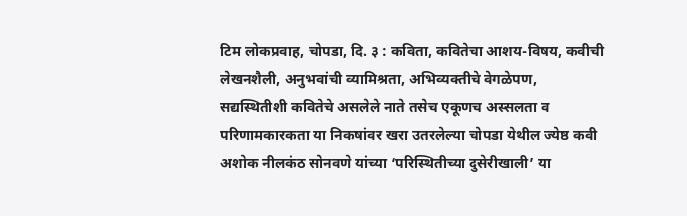टिम लोकप्रवाह, चोपडा, दि. ३ : कविता, कवितेचा आशय-विषय, कवीची लेखनशैली, अनुभवांची व्यामिश्रता, अभिव्यक्तीचे वेगळेपण, सद्यस्थितीशी कवितेचे असलेले नाते तसेच एकूणच अस्सलता व परिणामकारकता या निकषांवर खरा उतरलेल्या चोपडा येथील ज्येष्ठ कवी अशोक नीलकंठ सोनवणे यांच्या ‘परिस्थितीच्या दुसेरीखाली’ या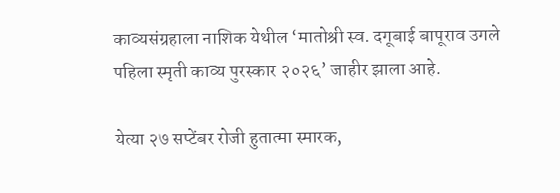काव्यसंग्रहाला नाशिक येथील ‘मातोश्री स्व. दगूबाई बापूराव उगले पहिला स्मृती काव्य पुरस्कार २०२६’ जाहीर झाला आहे.

येत्या २७ सप्टेंबर रोजी हुतात्मा स्मारक,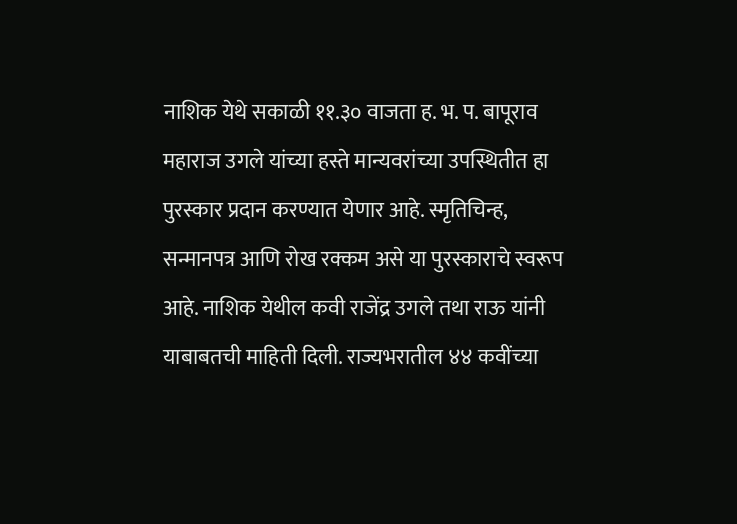नाशिक येथे सकाळी ११.३० वाजता ह. भ. प. बापूराव महाराज उगले यांच्या हस्ते मान्यवरांच्या उपस्थितीत हा पुरस्कार प्रदान करण्यात येणार आहे. स्मृतिचिन्ह, सन्मानपत्र आणि रोख रक्कम असे या पुरस्काराचे स्वरूप आहे. नाशिक येथील कवी राजेंद्र उगले तथा राऊ यांनी याबाबतची माहिती दिली. राज्यभरातील ४४ कवींच्या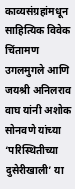काव्यसंग्रहांमधून साहित्यिक विवेक चिंतामण उगलमुगले आणि जयश्री अनिलराव वाघ यांनी अशोक सोनवणे यांच्या ‘परिस्थितीच्या दुसेरीखाली’ या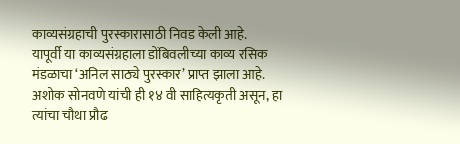काव्यसंग्रहाची पुरस्कारासाठी निवड केली आहे.
यापूर्वी या काव्यसंग्रहाला डोंबिवलीच्या काव्य रसिक मंडळाचा ‘अनिल साठ्ये पुरस्कार’ प्राप्त झाला आहे. अशोक सोनवणे यांची ही १४ वी साहित्यकृती असून, हा त्यांचा चौथा प्रौढ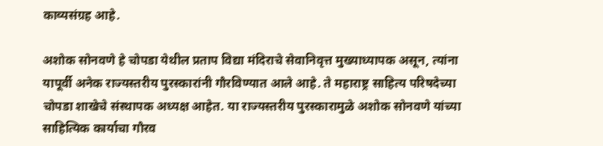काव्यसंग्रह आहे.

अशोक सोनवणे हे चोपडा येथील प्रताप विद्या मंदिराचे सेवानिवृत्त मुख्याध्यापक असून, त्यांना यापूर्वी अनेक राज्यस्तरीय पुरस्कारांनी गौरविण्यात आले आहे. ते महाराष्ट्र साहित्य परिषदेच्या चोपडा शाखेचे संस्थापक अध्यक्ष आहेत. या राज्यस्तरीय पुरस्कारामुळे अशोक सोनवणे यांच्या साहित्यिक कार्याचा गौरव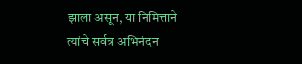झाला असून, या निमित्ताने त्यांचे सर्वत्र अभिनंदन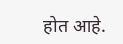होत आहे.